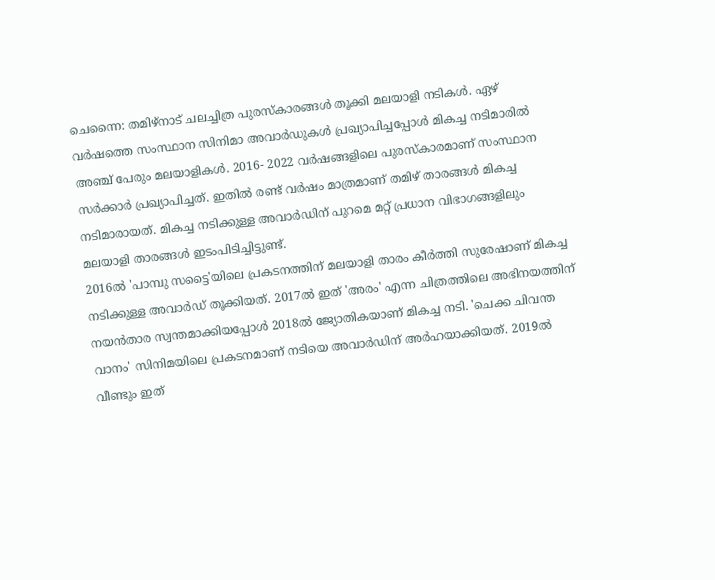ചെന്നൈ: തമിഴ്നാട് ചലച്ചിത്ര പുരസ്കാരങ്ങൾ തൂക്കി മലയാളി നടികൾ. ഏഴ് വർഷത്തെ സംസ്ഥാന സിനിമാ അവാർഡുകൾ പ്രഖ്യാപിച്ചപ്പോൾ മികച്ച നടിമാരിൽ അഞ്ച് പേരും മലയാളികൾ. 2016- 2022 വർഷങ്ങളിലെ പുരസ്കാരമാണ് സംസ്ഥാന സർക്കാർ പ്രഖ്യാപിച്ചത്. ഇതിൽ രണ്ട് വർഷം മാത്രമാണ് തമിഴ് താരങ്ങൾ മികച്ച നടിമാരായത്. മികച്ച നടിക്കുള്ള അവാർഡിന് പുറമെ മറ്റ് പ്രധാന വിഭാഗങ്ങളിലും മലയാളി താരങ്ങൾ ഇടംപിടിച്ചിട്ടുണ്ട്.
2016ൽ 'പാമ്പു സട്ടൈ'യിലെ പ്രകടനത്തിന് മലയാളി താരം കീർത്തി സുരേഷാണ് മികച്ച നടിക്കുള്ള അവാർഡ് തൂക്കിയത്. 2017ൽ ഇത് 'അരം' എന്ന ചിത്രത്തിലെ അഭിനയത്തിന് നയൻതാര സ്വന്തമാക്കിയപ്പോൾ 2018ൽ ജ്യോതികയാണ് മികച്ച നടി. 'ചെക്ക ചിവന്ത വാനം' സിനിമയിലെ പ്രകടനമാണ് നടിയെ അവാർഡിന് അർഹയാക്കിയത്. 2019ൽ വീണ്ടും ഇത്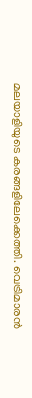മലയാളിയുടെ കരങ്ങളിലേക്കെത്തി. വെട്രിമാരൻ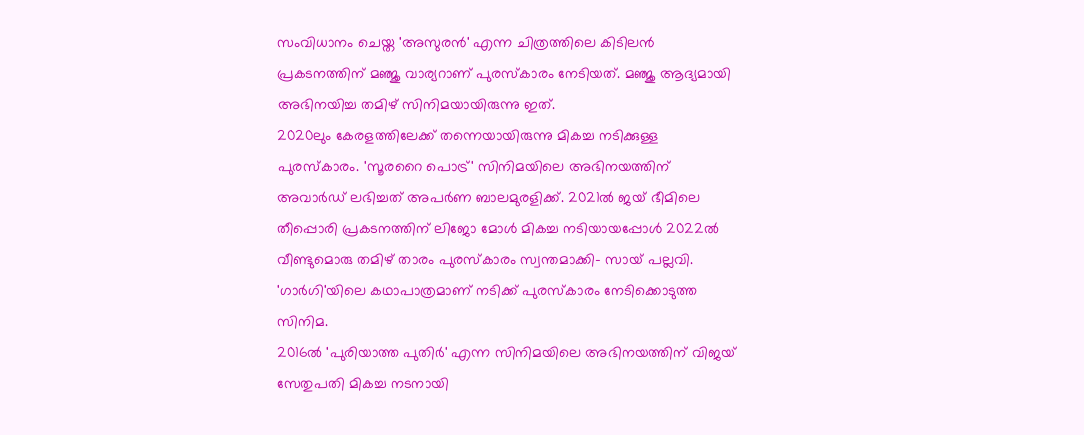സംവിധാനം ചെയ്ത 'അസുരൻ' എന്ന ചിത്രത്തിലെ കിടിലൻ പ്രകടനത്തിന് മഞ്ജു വാര്യറാണ് പുരസ്കാരം നേടിയത്. മഞ്ജു ആദ്യമായി അഭിനയിച്ച തമിഴ് സിനിമയായിരുന്നു ഇത്.
2020ലും കേരളത്തിലേക്ക് തന്നെയായിരുന്നു മികച്ച നടിക്കുള്ള പുരസ്കാരം. 'സൂരറൈ പൊട്ര്' സിനിമയിലെ അഭിനയത്തിന് അവാർഡ് ലഭിച്ചത് അപർണ ബാലമുരളിക്ക്. 2021ൽ ജയ് ഭീമിലെ തീപ്പൊരി പ്രകടനത്തിന് ലിജോ മോൾ മികച്ച നടിയായപ്പോൾ 2022ൽ വീണ്ടുമൊരു തമിഴ് താരം പുരസ്കാരം സ്വന്തമാക്കി- സായ് പല്ലവി. 'ഗാർഗി'യിലെ കഥാപാത്രമാണ് നടിക്ക് പുരസ്കാരം നേടിക്കൊടുത്ത സിനിമ.
2016ൽ 'പുരിയാത്ത പുതിർ' എന്ന സിനിമയിലെ അഭിനയത്തിന് വിജയ് സേതുപതി മികച്ച നടനായി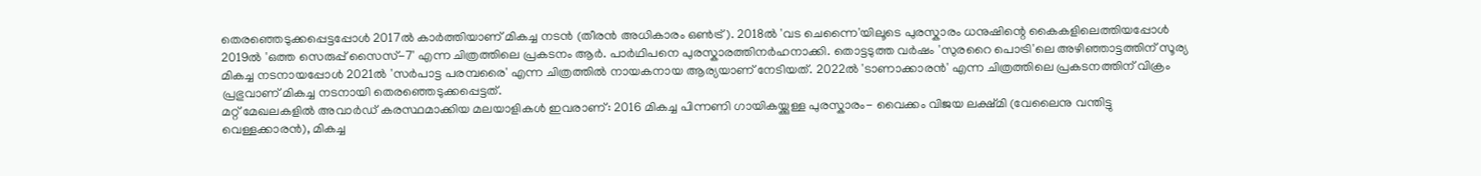തെരഞ്ഞെടുക്കപ്പെട്ടപ്പോൾ 2017ൽ കാർത്തിയാണ് മികച്ച നടൻ (തീരൻ അധികാരം ഒൺട്ര്). 2018ൽ 'വട ചെന്നൈ'യിലൂടെ പുരസ്കാരം ധനുഷിന്റെ കൈകളിലെത്തിയപ്പോൾ 2019ൽ 'ഒത്ത സെരുപ്പ് സൈസ്-7' എന്ന ചിത്രത്തിലെ പ്രകടനം ആർ. പാർഥിപനെ പുരസ്കാരത്തിനർഹനാക്കി. തൊട്ടടുത്ത വർഷം 'സുരറൈ പൊട്രി'ലെ അഴിഞ്ഞാട്ടത്തിന് സൂര്യ മികച്ച നടനായപ്പോൾ 2021ൽ 'സർപാട്ട പരമ്പരൈ' എന്ന ചിത്രത്തിൽ നായകനായ ആര്യയാണ് നേടിയത്. 2022ൽ 'ടാണാക്കാരൻ' എന്ന ചിത്രത്തിലെ പ്രകടനത്തിന് വിക്രം പ്രഭുവാണ് മികച്ച നടനായി തെരഞ്ഞെടുക്കപ്പെട്ടത്.
മറ്റ് മേഖലകളിൽ അവാർഡ് കരസ്ഥമാക്കിയ മലയാളികൾ ഇവരാണ്: 2016 മികച്ച പിന്നണി ഗായികയ്ക്കുള്ള പുരസ്കാരം- വൈക്കം വിജയ ലക്ഷ്മി (വേലൈനു വന്തിട്ടു വെള്ളക്കാരൻ), മികച്ച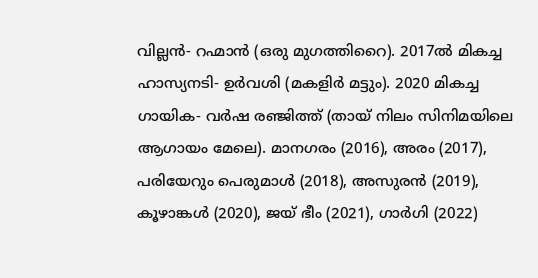വില്ലൻ- റഹ്മാൻ (ഒരു മുഗത്തിറൈ). 2017ൽ മികച്ച ഹാസ്യനടി- ഉർവശി (മകളിർ മട്ടും). 2020 മികച്ച ഗായിക- വർഷ രഞ്ജിത്ത് (തായ് നിലം സിനിമയിലെ ആഗായം മേലെ). മാനഗരം (2016), അരം (2017), പരിയേറും പെരുമാൾ (2018), അസുരൻ (2019), കൂഴാങ്കൾ (2020), ജയ് ഭീം (2021), ഗാർഗി (2022)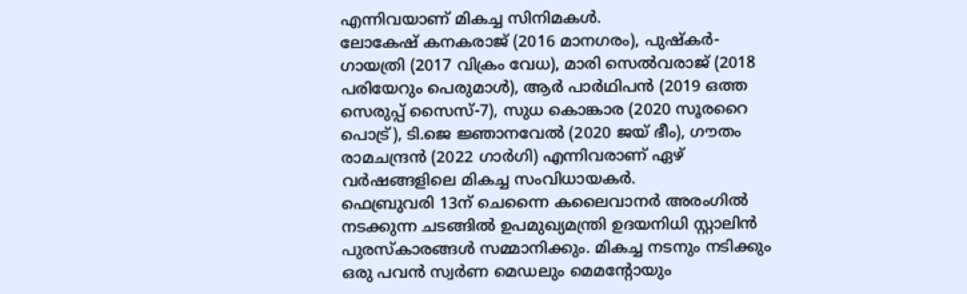എന്നിവയാണ് മികച്ച സിനിമകൾ.
ലോകേഷ് കനകരാജ് (2016 മാനഗരം), പുഷ്കർ- ഗായത്രി (2017 വിക്രം വേധ), മാരി സെൽവരാജ് (2018 പരിയേറും പെരുമാൾ), ആർ പാർഥിപൻ (2019 ഒത്ത സെരുപ്പ് സൈസ്-7), സുധ കൊങ്കാര (2020 സൂരറൈ പൊട്ര്), ടി.ജെ ജ്ഞാനവേൽ (2020 ജയ് ഭീം), ഗൗതം രാമചന്ദ്രൻ (2022 ഗാർഗി) എന്നിവരാണ് ഏഴ് വർഷങ്ങളിലെ മികച്ച സംവിധായകർ.
ഫെബ്രുവരി 13ന് ചെന്നൈ കലൈവാനർ അരംഗിൽ നടക്കുന്ന ചടങ്ങിൽ ഉപമുഖ്യമന്ത്രി ഉദയനിധി സ്റ്റാലിൻ പുരസ്കാരങ്ങൾ സമ്മാനിക്കും. മികച്ച നടനും നടിക്കും ഒരു പവൻ സ്വർണ മെഡലും മെമന്റോയും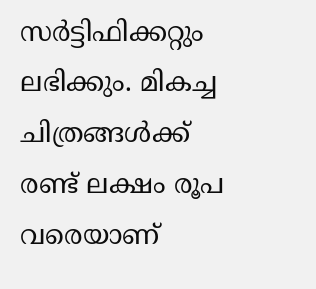സർട്ടിഫിക്കറ്റും ലഭിക്കും. മികച്ച ചിത്രങ്ങൾക്ക് രണ്ട് ലക്ഷം രൂപ വരെയാണ്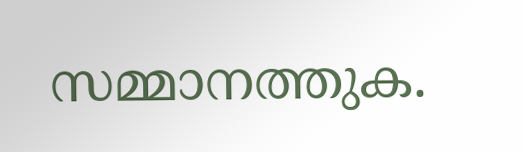സമ്മാനത്തുക.